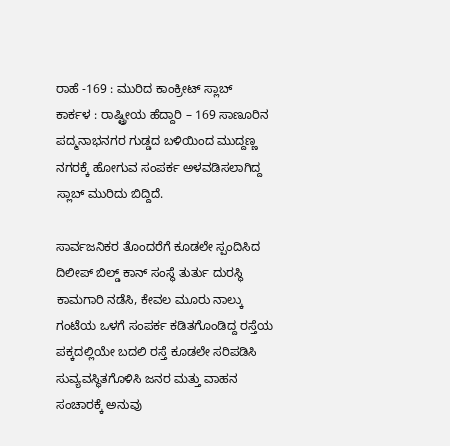ರಾಹೆ -169 : ಮುರಿದ ಕಾಂಕ್ರೀಟ್ ಸ್ಲಾಬ್
ಕಾರ್ಕಳ : ರಾಷ್ಟ್ರೀಯ ಹೆದ್ದಾರಿ – 169 ಸಾಣೂರಿನ ಪದ್ಮನಾಭನಗರ ಗುಡ್ಡದ ಬಳಿಯಿಂದ ಮುದ್ದಣ್ಣ ನಗರಕ್ಕೆ ಹೋಗುವ ಸಂಪರ್ಕ ಅಳವಡಿಸಲಾಗಿದ್ದ ಸ್ಲಾಬ್ ಮುರಿದು ಬಿದ್ದಿದೆ.

ಸಾರ್ವಜನಿಕರ ತೊಂದರೆಗೆ ಕೂಡಲೇ ಸ್ಪಂದಿಸಿದ ದಿಲೀಪ್ ಬಿಲ್ಡ್ ಕಾನ್ ಸಂಸ್ಥೆ ತುರ್ತು ದುರಸ್ಥಿ ಕಾಮಗಾರಿ ನಡೆಸಿ, ಕೇವಲ ಮೂರು ನಾಲ್ಕು ಗಂಟೆಯ ಒಳಗೆ ಸಂಪರ್ಕ ಕಡಿತಗೊಂಡಿದ್ದ ರಸ್ತೆಯ ಪಕ್ಕದಲ್ಲಿಯೇ ಬದಲಿ ರಸ್ತೆ ಕೂಡಲೇ ಸರಿಪಡಿಸಿ ಸುವ್ಯವಸ್ಥಿತಗೊಳಿಸಿ ಜನರ ಮತ್ತು ವಾಹನ ಸಂಚಾರಕ್ಕೆ ಅನುವು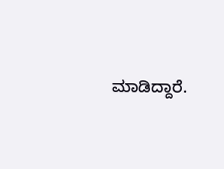ಮಾಡಿದ್ದಾರೆ.